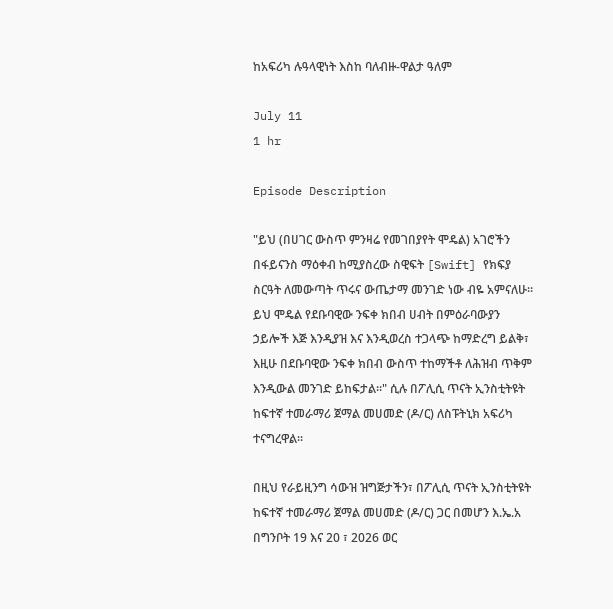ከአፍሪካ ሉዓላዊነት እስከ ባለብዙ-ዋልታ ዓለም

July 11
1 hr

Episode Description

"ይህ (በሀገር ውስጥ ምንዛሬ የመገበያየት ሞዴል) አገሮችን በፋይናንስ ማዕቀብ ከሚያስረው ስዊፍት [Swift] የክፍያ ስርዓት ለመውጣት ጥሩና ውጤታማ መንገድ ነው ብዬ አምናለሁ። ይህ ሞዴል የደቡባዊው ንፍቀ ክበብ ሀብት በምዕራባውያን ኃይሎች እጅ እንዲያዝ እና እንዲወረስ ተጋላጭ ከማድረግ ይልቅ፣ እዚሁ በደቡባዊው ንፍቀ ክበብ ውስጥ ተከማችቶ ለሕዝብ ጥቅም እንዲውል መንገድ ይከፍታል።" ሲሉ በፖሊሲ ጥናት ኢንስቲትዩት ከፍተኛ ተመራማሪ ጀማል መሀመድ (ዶ/ር) ለስፑትኒክ አፍሪካ ተናግረዋል፡፡

በዚህ የራይዚንግ ሳውዝ ዝግጅታችን፣ በፖሊሲ ጥናት ኢንስቲትዩት ከፍተኛ ተመራማሪ ጀማል መሀመድ (ዶ/ር) ጋር በመሆን እ.ኤ.አ በግንቦት 19 እና 20 ፣ 2026 ወር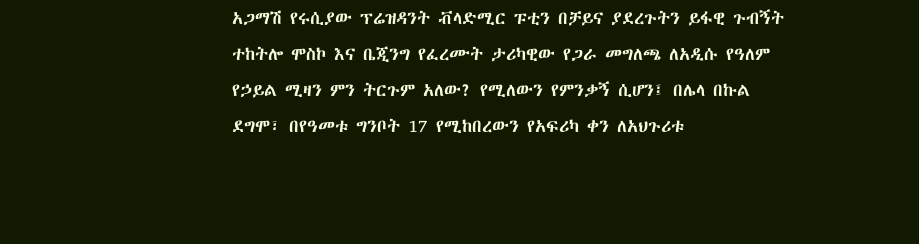አጋማሽ የሩሲያው ፕሬዝዳንት ቭላድሚር ፑቲን በቻይና ያደረጉትን ይፋዊ ጉብኝት ተከትሎ ሞስኮ እና ቤጂንግ የፈረሙት ታሪካዊው የጋራ መግለጫ ለአዲሱ የዓለም የኃይል ሚዛን ምን ትርጉም አለው? የሚለውን የምንቃኝ ሲሆን፤ በሌላ በኩል ደግሞ፣ በየዓመቱ ግንቦት 17 የሚከበረውን የአፍሪካ ቀን ለአህጉሪቱ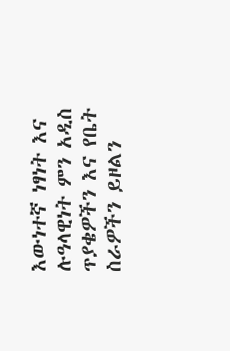እውነተኛ ነፃነት እና ሉዓላዊነት ምን አዲስ ጥያቄዎችን እና የቤት ስራዎችን ይዞልን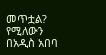መጥቷል? የሚለውን በአዲስ አበባ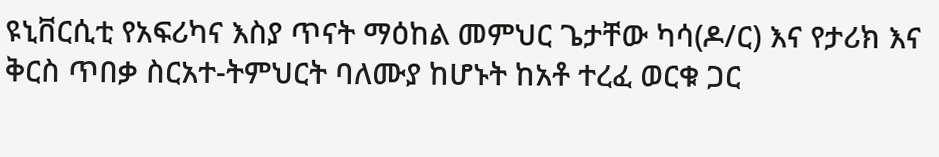ዩኒቨርሲቲ የአፍሪካና እስያ ጥናት ማዕከል መምህር ጌታቸው ካሳ(ዶ/ር) እና የታሪክ እና ቅርስ ጥበቃ ስርአተ-ትምህርት ባለሙያ ከሆኑት ከአቶ ተረፈ ወርቁ ጋር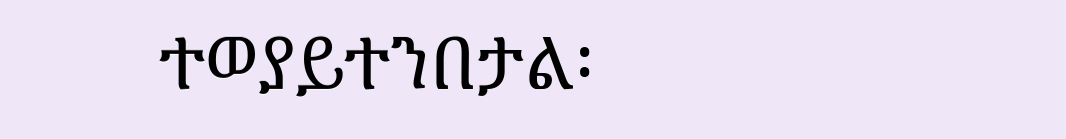ተወያይተንበታል፡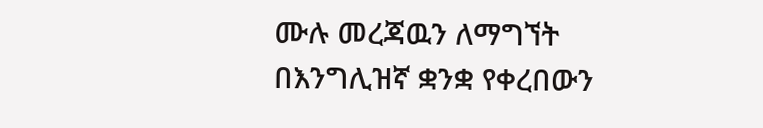ሙሉ መረጃዉን ለማግኘት በእንግሊዝኛ ቋንቋ የቀረበውን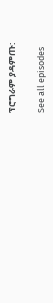ፕሮግራም ያዳምጡ:

See all episodes